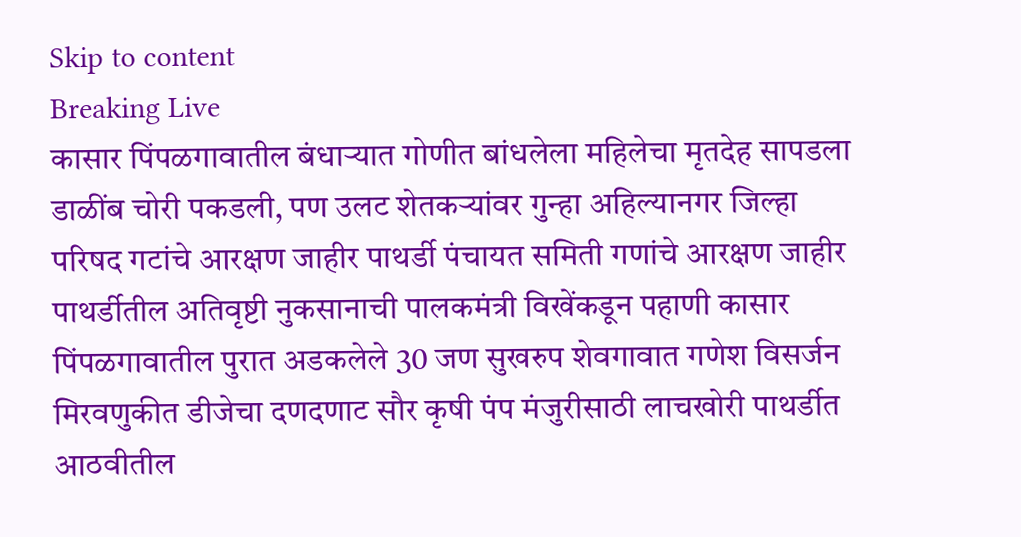Skip to content
Breaking Live
कासार पिंपळगावातील बंधार्‍यात गोणीत बांधलेला महिलेचा मृतदेह सापडला डाळींब चोरी पकडली, पण उलट शेतकर्‍यांवर गुन्हा अहिल्यानगर जिल्हा परिषद गटांचे आरक्षण जाहीर पाथर्डी पंचायत समिती गणांचे आरक्षण जाहीर पाथर्डीतील अतिवृष्टी नुकसानाची पालकमंत्री विखेंकडून पहाणी कासार पिंपळगावातील पुरात अडकलेले 30 जण सुखरुप शेवगावात गणेश विसर्जन मिरवणुकीत डीजेचा दणदणाट सौर कृषी पंप मंजुरीसाठी लाचखोरी पाथर्डीत आठवीतील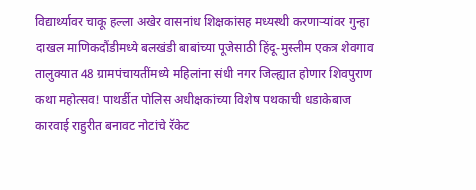विद्यार्थ्यावर चाकू हल्ला अखेर वासनांध शिक्षकांसह मध्यस्थी करणार्‍यांवर गुन्हा दाखल माणिकदौंडीमध्ये बलखंडी बाबांच्या पूजेसाठी हिंदू-मुस्लीम एकत्र शेवगाव तालुक्यात 48 ग्रामपंचायतींमध्ये महिलांना संधी नगर जिल्ह्यात होणार शिवपुराण कथा महोत्सव! पाथर्डीत पोलिस अधीक्षकांच्या विशेष पथकाची धडाकेबाज कारवाई राहुरीत बनावट नोटांचे रॅकेट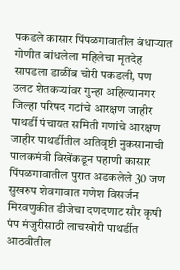पकडले कासार पिंपळगावातील बंधार्‍यात गोणीत बांधलेला महिलेचा मृतदेह सापडला डाळींब चोरी पकडली, पण उलट शेतकर्‍यांवर गुन्हा अहिल्यानगर जिल्हा परिषद गटांचे आरक्षण जाहीर पाथर्डी पंचायत समिती गणांचे आरक्षण जाहीर पाथर्डीतील अतिवृष्टी नुकसानाची पालकमंत्री विखेंकडून पहाणी कासार पिंपळगावातील पुरात अडकलेले 30 जण सुखरुप शेवगावात गणेश विसर्जन मिरवणुकीत डीजेचा दणदणाट सौर कृषी पंप मंजुरीसाठी लाचखोरी पाथर्डीत आठवीतील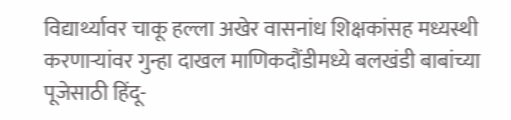विद्यार्थ्यावर चाकू हल्ला अखेर वासनांध शिक्षकांसह मध्यस्थी करणार्‍यांवर गुन्हा दाखल माणिकदौंडीमध्ये बलखंडी बाबांच्या पूजेसाठी हिंदू-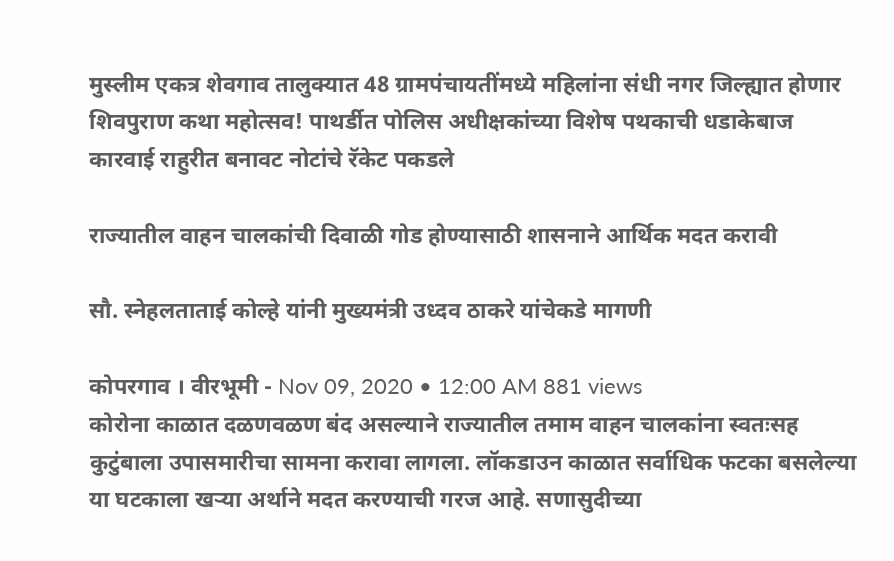मुस्लीम एकत्र शेवगाव तालुक्यात 48 ग्रामपंचायतींमध्ये महिलांना संधी नगर जिल्ह्यात होणार शिवपुराण कथा महोत्सव! पाथर्डीत पोलिस अधीक्षकांच्या विशेष पथकाची धडाकेबाज कारवाई राहुरीत बनावट नोटांचे रॅकेट पकडले

राज्यातील वाहन चालकांची दिवाळी गोड होण्यासाठी शासनाने आर्थिक मदत करावी

सौ. स्नेहलताताई कोल्हे यांनी मुख्यमंत्री उध्दव ठाकरे यांचेकडे मागणी

कोपरगाव । वीरभूमी - Nov 09, 2020 • 12:00 AM 881 views
कोरोना काळात दळणवळण बंद असल्याने राज्यातील तमाम वाहन चालकांना स्वतःसह कुटुंबाला उपासमारीचा सामना करावा लागला. लॉकडाउन काळात सर्वाधिक फटका बसलेल्या या घटकाला खर्‍या अर्थाने मदत करण्याची गरज आहे. सणासुदीच्या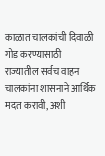काळात चालकांची दिवाळी गोड करण्यासाठी राज्यातील सर्वच वाहन चालकांना शासनाने आर्थिक मदत करावी, अशी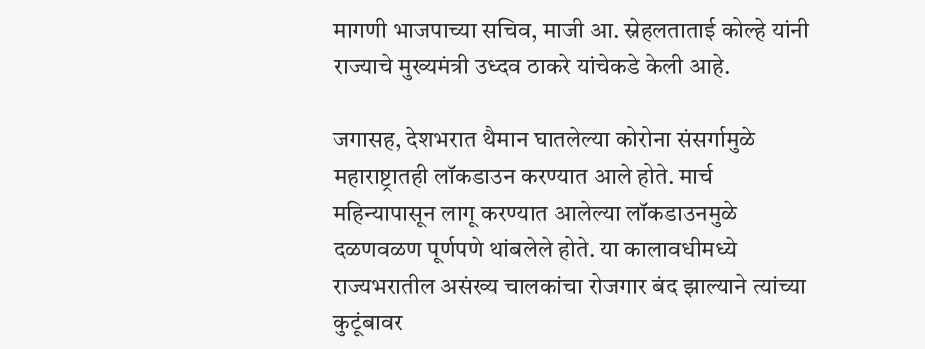मागणी भाजपाच्या सचिव, माजी आ. स्नेहलताताई कोल्हे यांनी राज्याचे मुख्यमंत्री उध्दव ठाकरे यांचेकडे केली आहे.

जगासह, देशभरात थैमान घातलेल्या कोरोना संसर्गामुळे महाराष्ट्रातही लॉकडाउन करण्यात आले होते. मार्च महिन्यापासून लागू करण्यात आलेल्या लॉकडाउनमुळे दळणवळण पूर्णपणे थांबलेले होते. या कालावधीमध्ये राज्यभरातील असंख्य चालकांचा रोजगार बंद झाल्याने त्यांच्या कुटूंबावर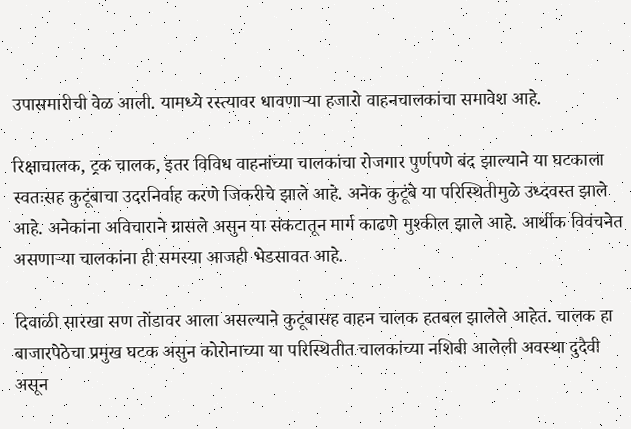उपासमारीची वेळ आली. यामध्ये रस्त्यावर धावणार्‍या हजारो वाहनचालकांचा समावेश आहे.

रिक्षाचालक, ट्रक चालक, इतर विविध वाहनांच्या चालकांचा रोजगार पुर्णपणे बंद झाल्याने या घटकाला स्वतःसह कुटूंबाचा उदरनिर्वाह करणे जिकरीचे झाले आहे. अनेक कुटूंबे या परिस्थितीमुळे उध्दवस्त झाले आहे. अनेकांना अविचाराने ग्रासले असुन या संकटातून मार्ग काढणे मुश्कील झाले आहे. आर्थीक विवंचनेत असणार्‍या चालकांना ही समस्या आजही भेडसावत आहे.

दिवाळी सारखा सण तोंडावर आला असल्याने कुटूंबासह वाहन चालक हतबल झालेले आहेत. चालक हा बाजारपेठेचा प्रमुख घटक असुन कोरोनाच्या या परिस्थितीत चालकांच्या नशिबी आलेली अवस्था दुदैवी असून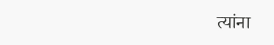त्यांना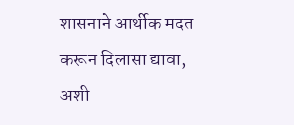शासनाने आर्थीक मदत करून दिलासा द्यावा, अशी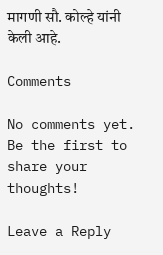मागणी सौ. कोल्हे यांनी केली आहे.

Comments

No comments yet. Be the first to share your thoughts!

Leave a Reply